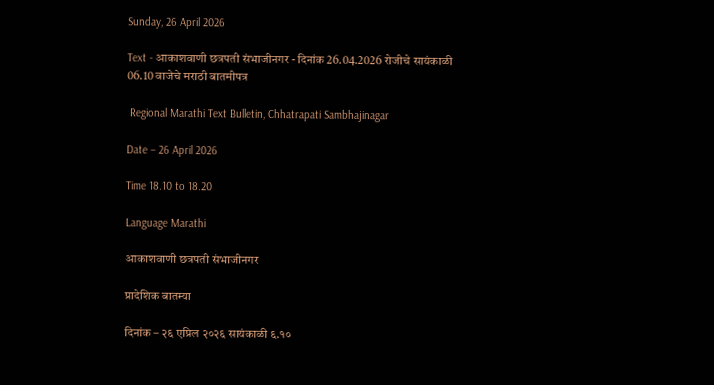Sunday, 26 April 2026

Text - आकाशवाणी छत्रपती संभाजीनगर - दिनांक 26.04.2026 रोजीचे सायंकाळी 06.10 वाजेचे मराठी बातमीपत्र

 Regional Marathi Text Bulletin, Chhatrapati Sambhajinagar

Date – 26 April 2026

Time 18.10 to 18.20

Language Marathi

आकाशवाणी छत्रपती संभाजीनगर

प्रादेशिक बातम्या

दिनांक – २६ एप्रिल २०२६ सायंकाळी ६.१०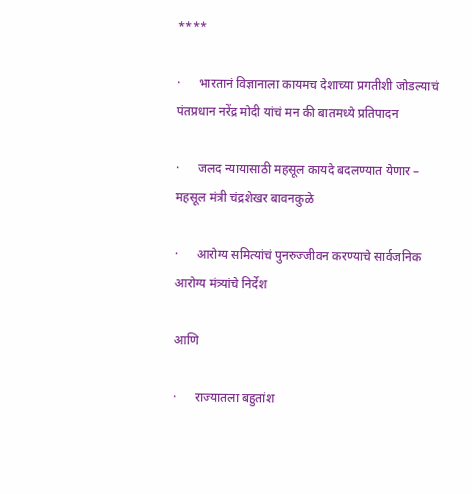****

·      भारतानं विज्ञानाला कायमच देशाच्या प्रगतीशी जोडल्याचं पंतप्रधान नरेंद्र मोदी यांचं मन की बातमध्ये प्रतिपादन

·      जलद न्यायासाठी महसूल कायदे बदलण्यात येणार – महसूल मंत्री चंद्रशेखर बावनकुळे

·      आरोग्य समित्यांचं पुनरुज्जीवन करण्याचे सार्वजनिक आरोग्य मंत्र्यांचे निर्देश

आणि

·      राज्यातला बहुतांश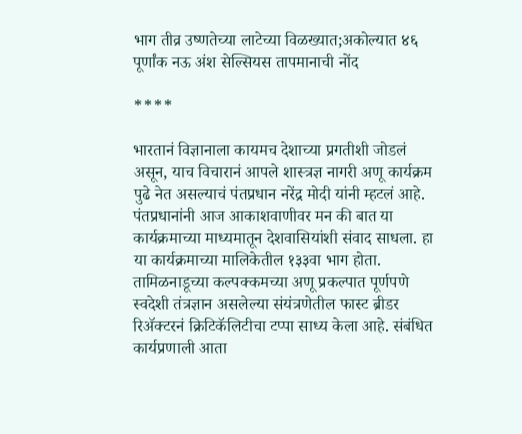भाग तीव्र उष्णतेच्या लाटेच्या विळख्यात;अकोल्यात ४६ पूर्णांक नऊ अंश सेल्सियस तापमानाची नोंद

****

भारतानं विज्ञानाला कायमच देशाच्या प्रगतीशी जोडलं असून, याच विचारानं आपले शास्त्रज्ञ नागरी अणू कार्यक्रम पुढे नेत असल्याचं पंतप्रधान नरेंद्र मोदी यांनी म्हटलं आहे. पंतप्रधानांनी आज आकाशवाणीवर मन की बात या कार्यक्रमाच्या माध्यमातून देशवासियांशी संवाद साधला. हा या कार्यक्रमाच्या मालिकेतील १३३वा भाग होता. तामिळनाडूच्या कल्पक्कमच्या अणू प्रकल्पात पूर्णपणे स्वदेशी तंत्रज्ञान असलेल्या संयंत्रणेतील फास्ट ब्रीडर रिॲक्टरनं क्रिटिकॅलिटीचा टप्पा साध्य केला आहे. संबंधित कार्यप्रणाली आता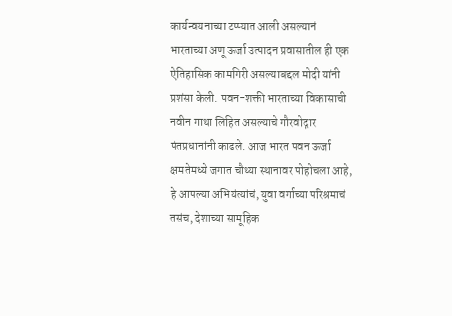कार्यन्वयनाच्या टप्प्यात आली असल्यानं भारताच्या अणू ऊर्जा उत्पादन प्रवासातील ही एक ऐतिहासिक कामगिरी असल्याबद्दल मोदी यांनी प्रशंसा केली. पवन-शक्ती भारताच्या विकासाची नवीन गाथा लिहित असल्याचे गौरवोद्गार पंतप्रधानांनी काढले. आज भारत पवन ऊर्जा क्षमतेमध्ये जगात चौथ्या स्थानावर पोहोचला आहे, हे आपल्या अभियंत्यांचं, युवा वर्गाच्या परिश्रमाचं तसंच, देशाच्या सामूहिक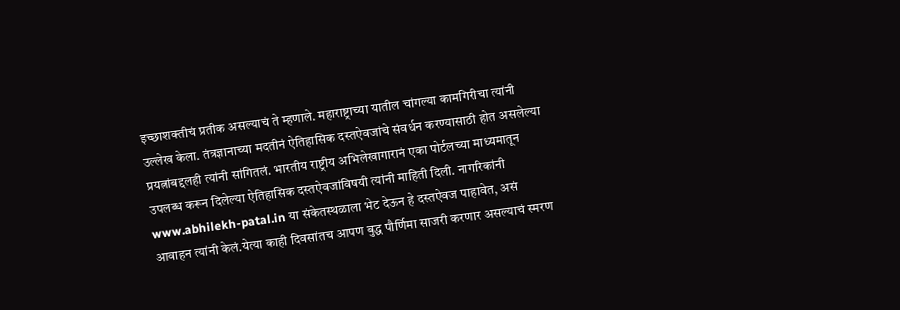इच्छाशक्तीचं प्रतीक असल्याचं ते म्हणाले. महाराष्ट्राच्या यातील चांगल्या कामगिरीचा त्यांनी उल्लेख केला. तंत्रज्ञानाच्या मदतीनं ऐतिहासिक दस्तऐवजांचे संवर्धन करण्यासाठी होत असलेल्या प्रयत्नांबद्दलही त्यांनी सांगितलं. भारतीय राष्ट्रीय अभिलेखागारानं एका पोर्टलच्या माध्यमातून उपलब्ध करून दिलेल्या ऐतिहासिक दस्तऐवजांविषयी त्यांनी माहिती दिली. नागरिकांनी www.abhilekh-patal.in या संकेतस्थळाला भेट देऊन हे दस्तऐवज पाहावेत, असं आवाहन त्यांनी केलं.येत्या काही दिवसांतच आपण बुद्ध पौर्णिमा साजरी करणार असल्याचं स्मरण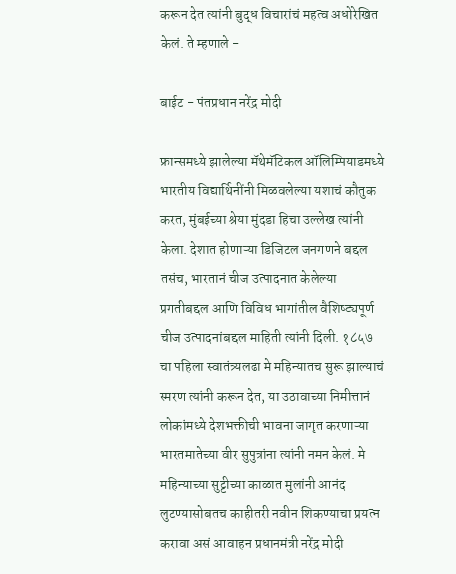करून देत त्यांनी बुद्ध विचारांचं महत्व अधोरेखित केलं. ते म्हणाले -

बाईट - पंतप्रधान नरेंद्र मोदी

फ्रान्समध्ये झालेल्या मॅथेमॅटिकल ऑलिम्पियाडमध्ये भारतीय विद्यार्थिनींनी मिळवलेल्या यशाचं कौतुक करत, मुंबईच्या श्रेया मुंदडा हिचा उल्लेख त्यांनी केला. देशात होणाऱ्या डिजिटल जनगणने बद्दल तसंच, भारतानं चीज उत्पादनात केलेल्या प्रगतीबद्दल आणि विविध भागांतील वैशिष्ट्यपूर्ण चीज उत्पादनांबद्दल माहिती त्यांनी दिली. १८५७ चा पहिला स्वातंत्र्यलढा मे महिन्यातच सुरू झाल्याचं स्मरण त्यांनी करून देत, या उठावाच्या निमीत्तानं लोकांमध्ये देशभक्तीची भावना जागृत करणाऱ्या भारतमातेच्या वीर सुपुत्रांना त्यांनी नमन केलं. मे महिन्याच्या सुट्टीच्या काळात मुलांनी आनंद लुटण्यासोबतच काहीतरी नवीन शिकण्याचा प्रयत्न करावा असं आवाहन प्रधानमंत्री नरेंद्र मोदी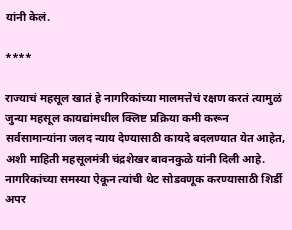यांनी केलं.

****

राज्याचं महसूल खातं हे नागरिकांच्या मालमत्तेचं रक्षण करतं त्यामुळं जुन्या महसूल कायद्यांमधील क्लिष्ट प्रक्रिया कमी करून सर्वसामान्यांना जलद न्याय देण्यासाठी कायदे बदलण्यात येत आहेत, अशी माहिती महसूलमंत्री चंद्रशेखर बावनकुळे यांनी दिली आहे. नागरिकांच्या समस्या ऐकून त्यांची थेट सोडवणूक करण्यासाठी शिर्डी अपर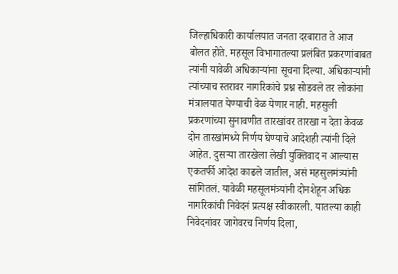जिल्हाधिकारी कार्यालयात जनता दरबारात ते आज बोलत होते. महसूल विभागातल्या प्रलंबित प्रकरणांबाबत त्यांनी यावेळी अधिकाऱ्यांना सूचना दिल्या. अधिकाऱ्यांनी त्यांच्याच स्तरावर नागरिकांचे प्रश्न सोडवले तर लोकांना मंत्रालयात येण्याची वेळ येणार नाही. महसुली प्रकरणांच्या सुनावणीत तारखांवर तारखा न देता केवळ दोन तारखांमध्ये निर्णय घेण्याचे आदेशही त्यांनी दिले आहेत. दुसऱ्या तारखेला लेखी युक्तिवाद न आल्यास एकतर्फी आदेश काढले जातील, असं महसुलमंत्र्यांनी सांगितलं. यावेळी महसूलमंत्र्यांनी दोनशेहून अधिक नागरिकांची निवेदनं प्रत्यक्ष स्वीकारली. यातल्या काही निवेदनांवर जागेवरच निर्णय दिला,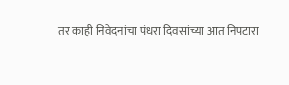तर काही निवेदनांचा पंधरा दिवसांच्या आत निपटारा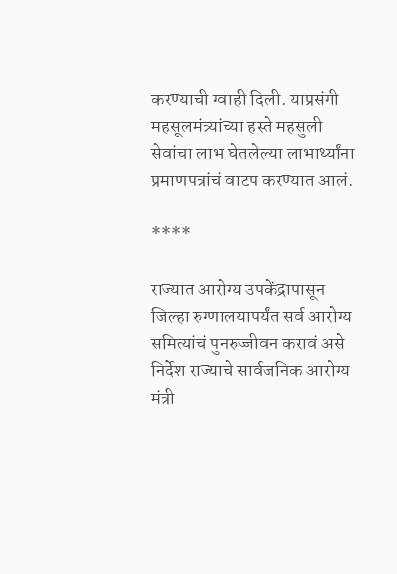करण्याची ग्वाही दिली. याप्रसंगी महसूलमंत्र्यांच्या हस्ते महसुली सेवांचा लाभ घेतलेल्या लाभार्थ्यांना प्रमाणपत्रांचं वाटप करण्यात आलं.

****

राज्यात आरोग्य उपकेंद्रापासून जिल्हा रुग्णालयापर्यंत सर्व आरोग्य समित्यांचं पुनरुज्जीवन करावं असे निर्देश राज्याचे सार्वजनिक आरोग्य मंत्री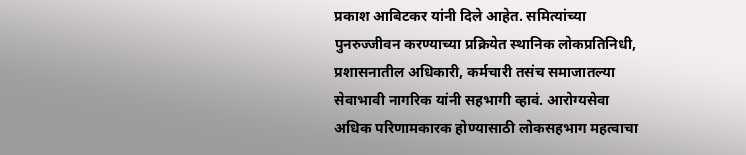प्रकाश आबिटकर यांनी दिले आहेत. समित्यांच्या पुनरुज्जीवन करण्याच्या प्रक्रियेत स्थानिक लोकप्रतिनिधी, प्रशासनातील अधिकारी, कर्मचारी तसंच समाजातल्या सेवाभावी नागरिक यांनी सहभागी व्हावं. आरोग्यसेवा अधिक परिणामकारक होण्यासाठी लोकसहभाग महत्वाचा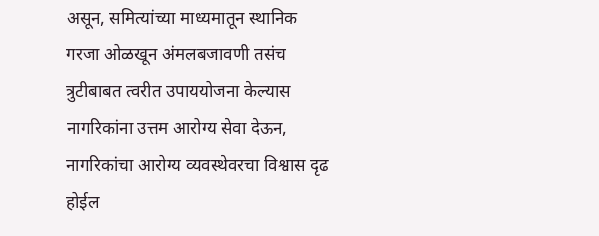असून, समित्यांच्या माध्यमातून स्थानिक गरजा ओळखून अंमलबजावणी तसंच त्रुटीबाबत त्वरीत उपाययोजना केल्यास नागरिकांना उत्तम आरोग्य सेवा देऊन, नागरिकांचा आरोग्य व्यवस्थेवरचा विश्वास दृढ होईल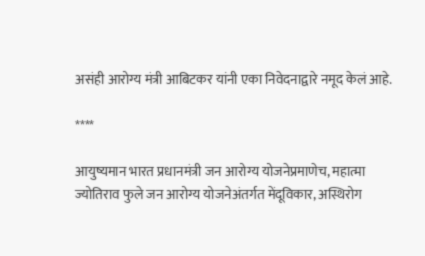असंही आरोग्य मंत्री आबिटकर यांनी एका निवेदनाद्वारे नमूद केलं आहे.

****

आयुष्यमान भारत प्रधानमंत्री जन आरोग्य योजनेप्रमाणेच, महात्मा ज्योतिराव फुले जन आरोग्य योजनेअंतर्गत मेंदूविकार, अस्थिरोग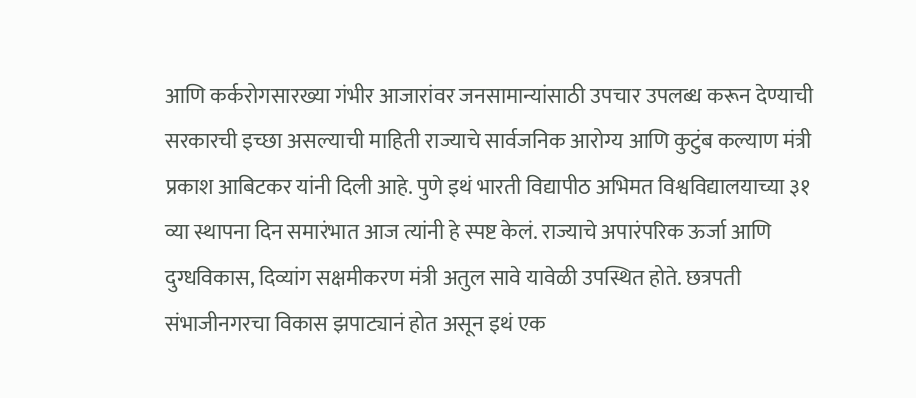आणि कर्करोगसारख्या गंभीर आजारांवर जनसामान्यांसाठी उपचार उपलब्ध करून देण्याची सरकारची इच्छा असल्याची माहिती राज्याचे सार्वजनिक आरोग्य आणि कुटुंब कल्याण मंत्री प्रकाश आबिटकर यांनी दिली आहे. पुणे इथं भारती विद्यापीठ अभिमत विश्वविद्यालयाच्या ३१ व्या स्थापना दिन समारंभात आज त्यांनी हे स्पष्ट केलं. राज्याचे अपारंपरिक ऊर्जा आणि दुग्धविकास, दिव्यांग सक्षमीकरण मंत्री अतुल सावे यावेळी उपस्थित होते. छत्रपती संभाजीनगरचा विकास झपाट्यानं होत असून इथं एक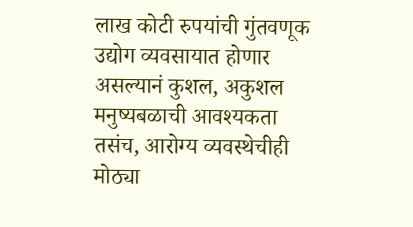लाख कोटी रुपयांची गुंतवणूक उद्योग व्यवसायात होणार असल्यानं कुशल, अकुशल मनुष्यबळाची आवश्यकता तसंच, आरोग्य व्यवस्थेचीही मोठ्या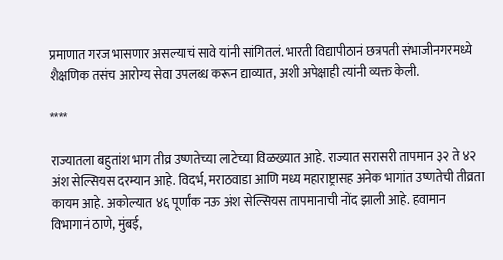प्रमाणात गरज भासणार असल्याचं सावे यांनी सांगितलं. भारती विद्यापीठानं छत्रपती संभाजीनगरमध्ये शैक्षणिक तसंच आरोग्य सेवा उपलब्ध करून द्याव्यात, अशी अपेक्षाही त्यांनी व्यक्त केली.

****

राज्यातला बहुतांश भाग तीव्र उष्णतेच्या लाटेच्या विळख्यात आहे. राज्यात सरासरी तापमान ३२ ते ४२ अंश सेल्सियस दरम्यान आहे. विदर्भ, मराठवाडा आणि मध्य महाराष्ट्रासह अनेक भागांत उष्णतेची तीव्रता कायम आहे. अकोल्यात ४६ पूर्णांक नऊ अंश सेल्सियस तापमानाची नोंद झाली आहे. हवामान विभागानं ठाणे, मुंबई,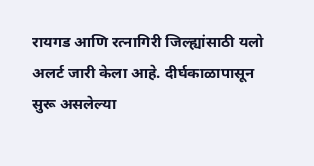रायगड आणि रत्नागिरी जिल्ह्यांसाठी यलो अलर्ट जारी केला आहे. दीर्घकाळापासून सुरू असलेल्या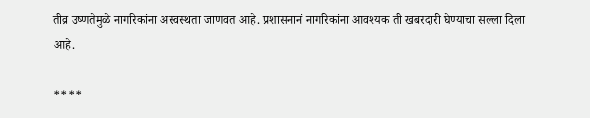तीव्र उष्णतेमुळे नागरिकांना अस्वस्थता जाणवत आहे. प्रशासनानं नागरिकांना आवश्यक ती खबरदारी घेण्याचा सल्ला दिला आहे.

****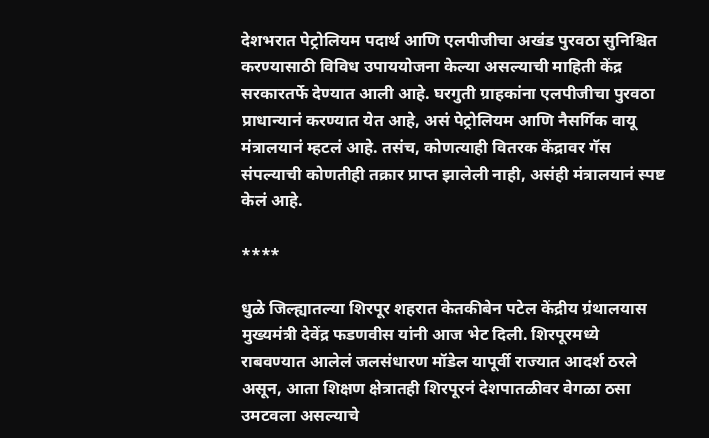देशभरात पेट्रोलियम पदार्थ आणि एलपीजीचा अखंड पुरवठा सुनिश्चित करण्यासाठी विविध उपाययोजना केल्या असल्याची माहिती केंद्र सरकारतर्फे देण्यात आली आहे. घरगुती ग्राहकांना एलपीजीचा पुरवठा प्राधान्यानं करण्यात येत आहे, असं पेट्रोलियम आणि नैसर्गिक वायू मंत्रालयानं म्हटलं आहे. तसंच, कोणत्याही वितरक केंद्रावर गॅस संपल्याची कोणतीही तक्रार प्राप्त झालेली नाही, असंही मंत्रालयानं स्पष्ट केलं आहे.

****

धुळे जिल्ह्यातल्या शिरपूर शहरात केतकीबेन पटेल केंद्रीय ग्रंथालयास मुख्यमंत्री देवेंद्र फडणवीस यांनी आज भेट दिली. शिरपूरमध्ये राबवण्यात आलेलं जलसंधारण मॉडेल यापूर्वी राज्यात आदर्श ठरले असून, आता शिक्षण क्षेत्रातही शिरपूरनं देशपातळीवर वेगळा ठसा उमटवला असल्याचे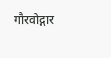गौरवोद्गार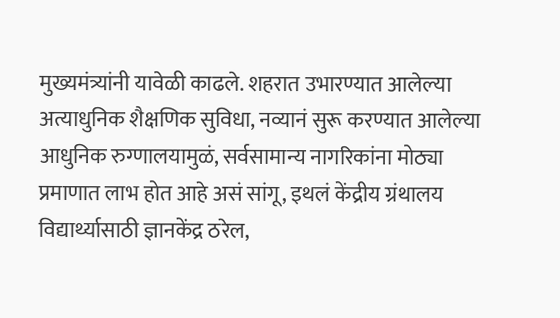मुख्यमंत्र्यांनी यावेळी काढले. शहरात उभारण्यात आलेल्या अत्याधुनिक शैक्षणिक सुविधा, नव्यानं सुरू करण्यात आलेल्या आधुनिक रुग्णालयामुळं, सर्वसामान्य नागरिकांना मोठ्या प्रमाणात लाभ होत आहे असं सांगू, इथलं केंद्रीय ग्रंथालय विद्यार्थ्यासाठी ज्ञानकेंद्र ठरेल,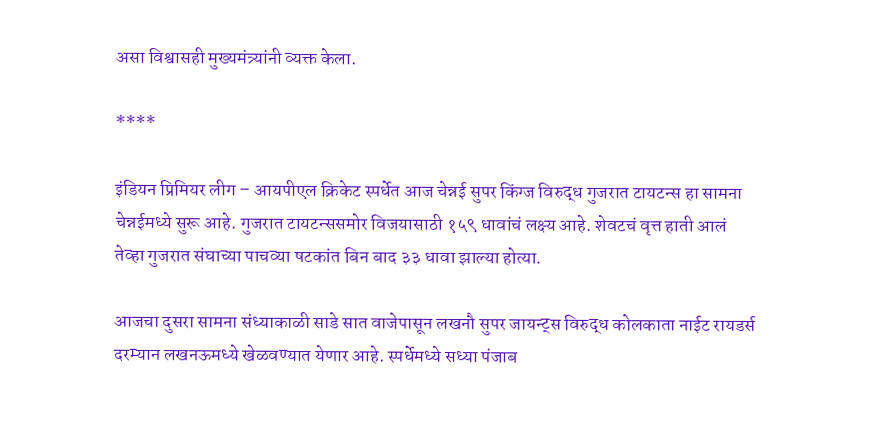असा विश्वासही मुख्यमंत्र्यांनी व्यक्त केला.

****

इंडियन प्रिमियर लीग – आयपीएल क्रिकेट स्पर्धेत आज चेन्नई सुपर किंग्ज विरुद्ध गुजरात टायटन्स हा सामना चेन्नईमध्ये सुरू आहे. गुजरात टायटन्ससमोर विजयासाठी १५९ धावांचं लक्ष्य आहे. शेवटचं वृत्त हाती आलं तेव्हा गुजरात संघाच्या पाचव्या षटकांत बिन बाद ३३ धावा झाल्या होत्या.

आजचा दुसरा सामना संध्याकाळी साडे सात वाजेपासून लखनौ सुपर जायन्ट्स विरुद्ध कोलकाता नाईट रायडर्स दरम्यान लखनऊमध्ये खेळवण्यात येणार आहे. स्पर्धेमध्ये सध्या पंजाब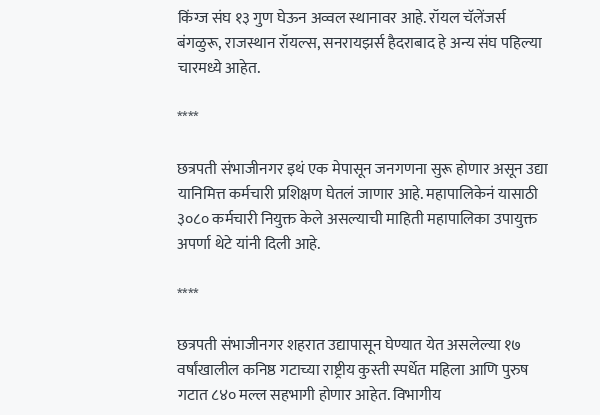किंग्ज संघ १३ गुण घेऊन अव्वल स्थानावर आहे. रॉयल चॅलेंजर्स बंगळुरू, राजस्थान रॉयल्स, सनरायझर्स हैदराबाद हे अन्य संघ पहिल्या चारमध्ये आहेत.

****

छत्रपती संभाजीनगर इथं एक मेपासून जनगणना सुरू होणार असून उद्या यानिमित्त कर्मचारी प्रशिक्षण घेतलं जाणार आहे. महापालिकेनं यासाठी ३०८० कर्मचारी नियुक्त केले असल्याची माहिती महापालिका उपायुक्त अपर्णा थेटे यांनी दिली आहे.

****

छत्रपती संभाजीनगर शहरात उद्यापासून घेण्यात येत असलेल्या १७ वर्षांखालील कनिष्ठ गटाच्या राष्ट्रीय कुस्ती स्पर्धेत महिला आणि पुरुष गटात ८४० मल्ल सहभागी होणार आहेत. विभागीय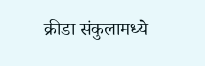क्रीडा संकुलामध्ये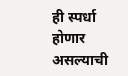ही स्पर्धा होणार असल्याची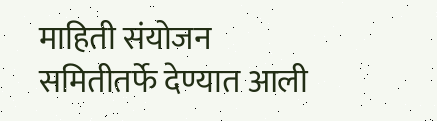माहिती संयोजन समितीतर्फे देण्यात आली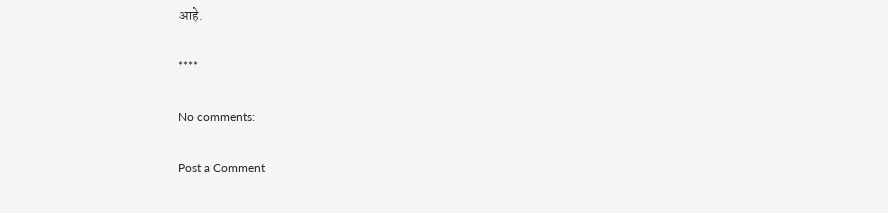आहे.

****

No comments:

Post a Comment